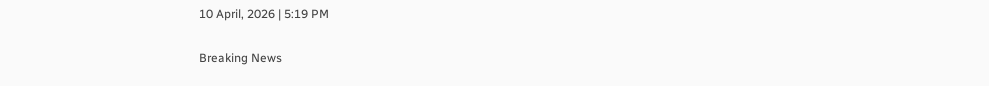10 April, 2026 | 5:19 PM

Breaking News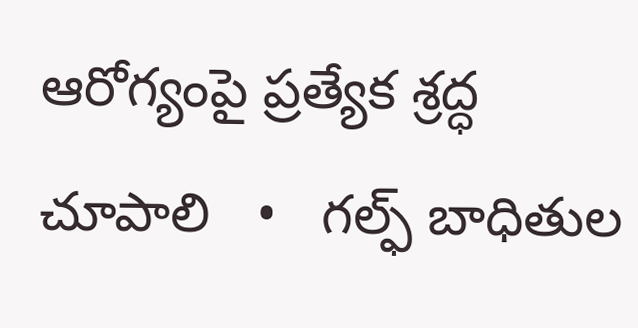ఆరోగ్యంపై ప్రత్యేక శ్రద్ధ చూపాలి   •   గల్ఫ్ బాధితుల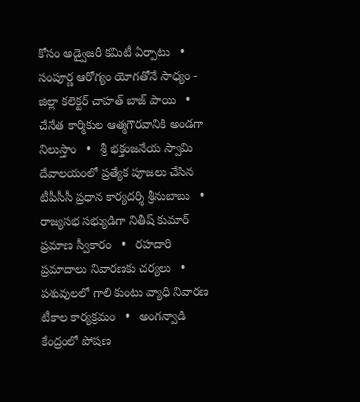కోసం అడ్వైజరీ కమిటీ ఏర్పాటు   •   సంపూర్ణ ఆరోగ్యం యోగతోనే సాధ్యం - జిల్లా కలెక్టర్ చాహత్ బాజ్ పాయి   •   చేనేత కార్మికుల ఆత్మగౌరవానికి అండగా నిలుస్తాం   •   శ్రీ భక్తంజనేయ స్వామి దేవాలయంలో ప్రత్యేక పూజలు చేసిన టీపీసీసీ ప్రధాన కార్యదర్శి శ్రీనుబాబు   •   రాజ్యసభ సభ్యుడిగా నితీష్ కుమార్ ప్రమాణ స్వీకారం   •   రహదారి ప్రమాదాలు నివారణకు చర్యలు   •   పశువులలో గాలి కుంటు వ్యాధి నివారణ టీకాల కార్యక్రమం   •   అంగన్వాడి కేంద్రంలో పోషణ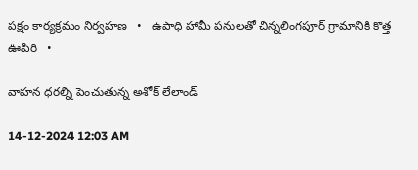పక్షం కార్యక్రమం నిర్వహణ   •   ఉపాధి హామీ పనులతో చిన్నలింగపూర్ గ్రామానికి కొత్త ఊపిరి   •

వాహన ధరల్ని పెంచుతున్న అశోక్ లేలాండ్

14-12-2024 12:03 AM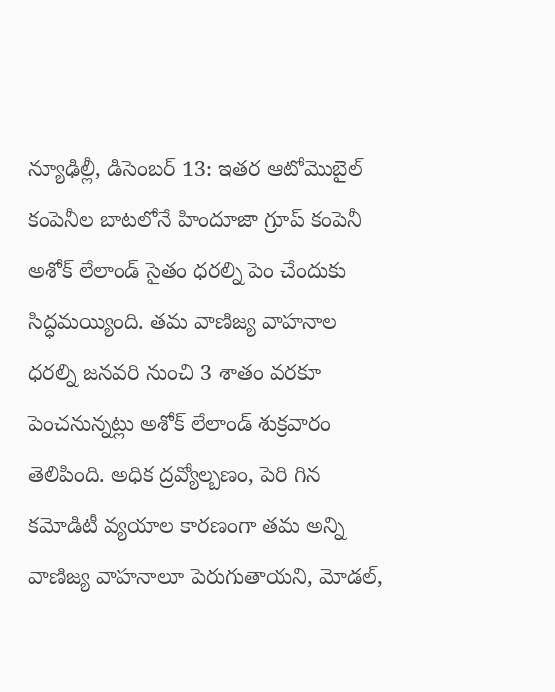న్యూఢిల్లీ, డిసెంబర్ 13: ఇతర ఆటోమొబైల్ కంపెనీల బాటలోనే హిందూజా గ్రూప్ కంపెనీ అశోక్ లేలాండ్ సైతం ధరల్ని పెం చేందుకు సిద్ధమయ్యింది. తమ వాణిజ్య వాహనాల ధరల్ని జనవరి నుంచి 3 శాతం వరకూ పెంచనున్నట్లు అశోక్ లేలాండ్ శుక్రవారం తెలిపింది. అధిక ద్రవ్యోల్బణం, పెరి గిన కమోడిటీ వ్యయాల కారణంగా తమ అన్ని వాణిజ్య వాహనాలూ పెరుగుతాయని, మోడల్,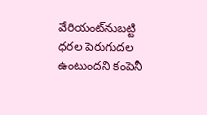వేరియంట్‌నుబట్టి ధరల పెరుగుదల ఉంటుందని కంపెనీ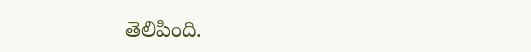తెలిపింది.